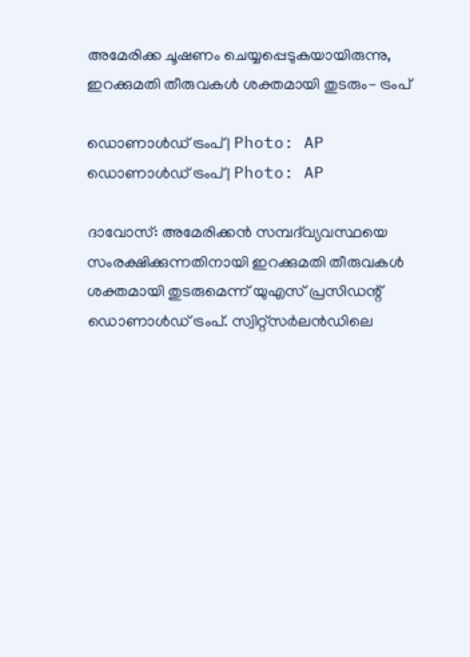അമേരിക്ക ചൂഷണം ചെയ്യപ്പെടുകയായിരുന്നു, ഇറക്കുമതി തീരുവകൾ ശക്തമായി തുടരും- ട്രംപ്

ഡൊണാൾഡ് ട്രംപ് | Photo: AP
ഡൊണാൾഡ് ട്രംപ് | Photo: AP

ദാവോസ്: അമേരിക്കൻ സമ്പദ്‌വ്യവസ്ഥയെ സംരക്ഷിക്കുന്നതിനായി ഇറക്കുമതി തീരുവകൾ ശക്തമായി തുടരുമെന്ന് യുഎസ് പ്രസിഡന്റ് ഡൊണാൾഡ് ട്രംപ്. സ്വിറ്റ്സർലൻഡിലെ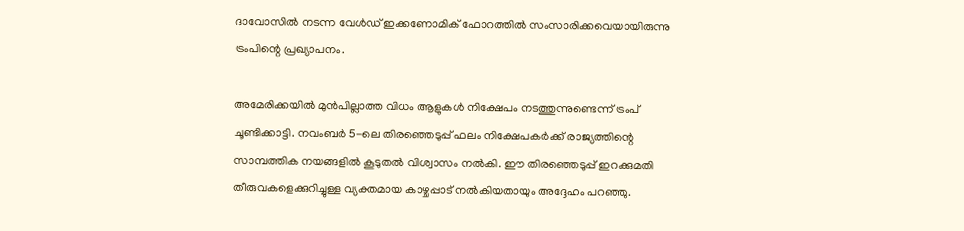ദാവോസിൽ നടന്ന വേൾഡ് ഇക്കണോമിക് ഫോറത്തിൽ സംസാരിക്കവെയായിരുന്നു ട്രംപിന്റെ പ്രഖ്യാപനം.

അമേരിക്കയിൽ മുൻപില്ലാത്ത വിധം ആളുകൾ നിക്ഷേപം നടത്തുന്നുണ്ടെന്ന് ട്രംപ് ചൂണ്ടിക്കാട്ടി. നവംബർ 5-ലെ തിരഞ്ഞെടുപ്പ് ഫലം നിക്ഷേപകർക്ക് രാജ്യത്തിന്റെ സാമ്പത്തിക നയങ്ങളിൽ കൂടുതൽ വിശ്വാസം നൽകി. ഈ തിരഞ്ഞെടുപ്പ് ഇറക്കുമതി തീരുവകളെക്കുറിച്ചുള്ള വ്യക്തമായ കാഴ്ചപ്പാട് നൽകിയതായും അദ്ദേഹം പറഞ്ഞു.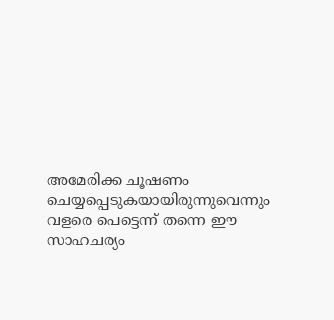അമേരിക്ക ചൂഷണം ചെയ്യപ്പെടുകയായിരുന്നുവെന്നും വളരെ പെട്ടെന്ന് തന്നെ ഈ സാഹചര്യം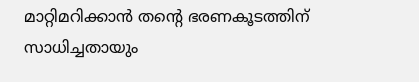മാറ്റിമറിക്കാൻ തന്റെ ഭരണകൂടത്തിന് സാധിച്ചതായും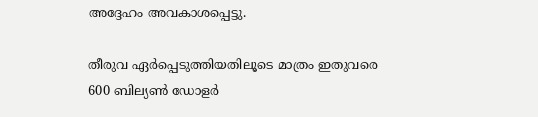അദ്ദേഹം അവകാശപ്പെട്ടു.

തീരുവ ഏർപ്പെടുത്തിയതിലൂടെ മാത്രം ഇതുവരെ 600 ബില്യൺ ഡോളർ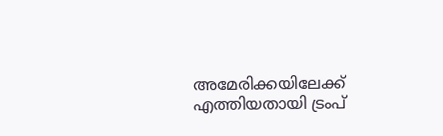അമേരിക്കയിലേക്ക് എത്തിയതായി ട്രംപ്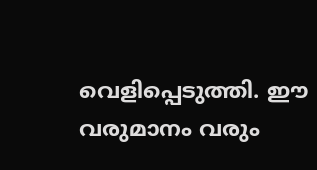വെളിപ്പെടുത്തി. ഈ വരുമാനം വരും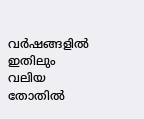വർഷങ്ങളിൽ ഇതിലും വലിയ തോതിൽ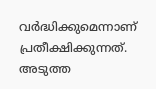വർദ്ധിക്കുമെന്നാണ് പ്രതീക്ഷിക്കുന്നത്. അടുത്ത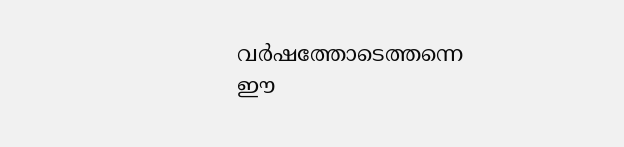വർഷത്തോടെത്തന്നെ ഈ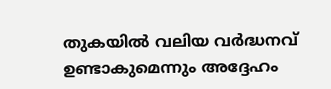തുകയിൽ വലിയ വർദ്ധനവ് ഉണ്ടാകുമെന്നും അദ്ദേഹം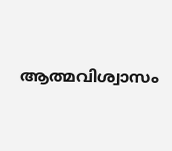ആത്മവിശ്വാസം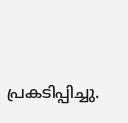പ്രകടിപ്പിച്ചു.